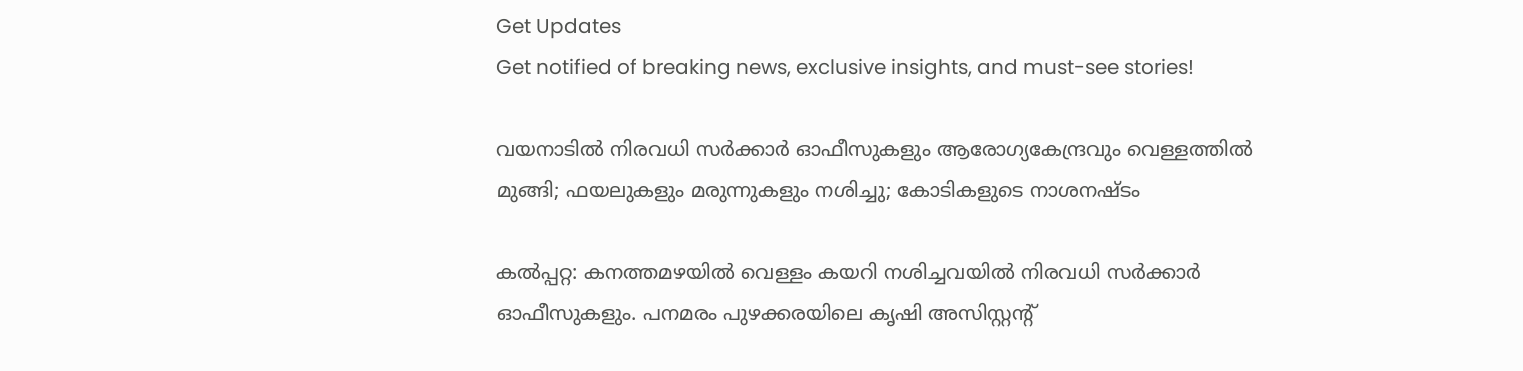Get Updates
Get notified of breaking news, exclusive insights, and must-see stories!

വയനാടിൽ നിരവധി സര്‍ക്കാര്‍ ഓഫീസുകളും ആരോഗ്യകേന്ദ്രവും വെള്ളത്തില്‍ മുങ്ങി; ഫയലുകളും മരുന്നുകളും നശിച്ചു; കോടികളുടെ നാശനഷ്ടം

കല്‍പ്പറ്റ: കനത്തമഴയില്‍ വെള്ളം കയറി നശിച്ചവയില്‍ നിരവധി സര്‍ക്കാര്‍ ഓഫീസുകളും. പനമരം പുഴക്കരയിലെ കൃഷി അസിസ്റ്റന്റ്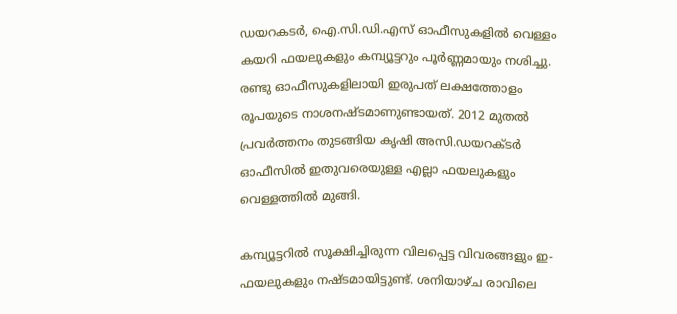ഡയറകടര്‍, ഐ.സി.ഡി.എസ് ഓഫീസുകളില്‍ വെള്ളം കയറി ഫയലുകളും കമ്പ്യൂട്ടറും പൂര്‍ണ്ണമായും നശിച്ചു. രണ്ടു ഓഫീസുകളിലായി ഇരുപത് ലക്ഷത്തോളം രൂപയുടെ നാശനഷ്ടമാണുണ്ടായത്. 2012 മുതല്‍ പ്രവര്‍ത്തനം തുടങ്ങിയ കൃഷി അസി.ഡയറക്ടര്‍ ഓഫീസില്‍ ഇതുവരെയുള്ള എല്ലാ ഫയലുകളും വെള്ളത്തില്‍ മുങ്ങി.

കമ്പ്യൂട്ടറില്‍ സൂക്ഷിച്ചിരുന്ന വിലപ്പെട്ട വിവരങ്ങളും ഇ-ഫയലുകളും നഷ്ടമായിട്ടുണ്ട്. ശനിയാഴ്ച രാവിലെ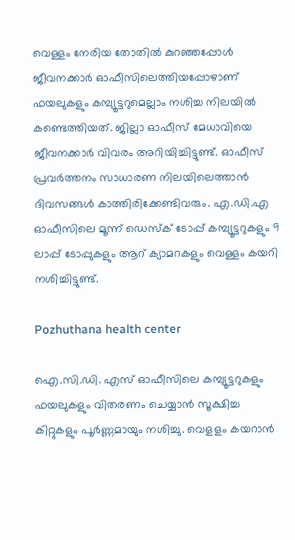വെള്ളം നേരിയ തോതില്‍ കുറഞ്ഞപ്പോള്‍ ജീവനക്കാര്‍ ഓഫീസിലെത്തിയപ്പോഴാണ് ഫയലുകളും കമ്പ്യൂട്ടറുമെല്ലാം നശിച്ച നിലയില്‍ കണ്ടെത്തിയത്. ജില്ലാ ഓഫീസ് മേധാവിയെ ജീവനക്കാര്‍ വിവരം അറിയിച്ചിട്ടുണ്ട്. ഓഫീസ് പ്രവര്‍ത്തനം സാധാരണ നിലയിലെത്താന്‍ ദിവസങ്ങള്‍ കാത്തിരിക്കേണ്ടിവരും. എ.ഡി.എ ഓഫീസിലെ മൂന്ന് ഡെസ്‌ക് ടോപ്പ് കമ്പ്യൂട്ടറുകളും 9 ലാപ്പ് ടോപ്പുകളും ആറ് ക്യാമറകളും വെള്ളം കയറി നശിച്ചിട്ടുണ്ട്.

Pozhuthana health center

ഐ.സി.ഡി. എസ് ഓഫീസിലെ കമ്പ്യൂട്ടറുകളും ഫയലുകളും വിതരണം ചെയ്യാന്‍ സൂക്ഷിച്ച കിറ്റുകളും പൂര്‍ണ്ണമായും നശിച്ചു. വെളളം കയറാന്‍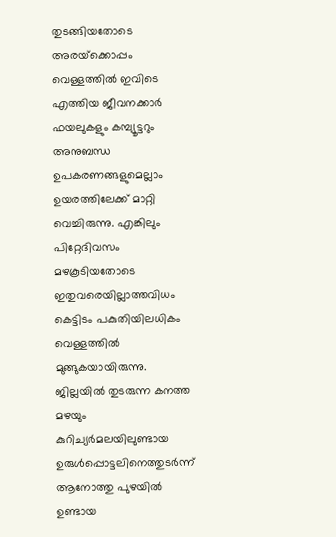തുടങ്ങിയതോടെ അരയ്‌ക്കൊപ്പം വെള്ളത്തില്‍ ഇവിടെ എത്തിയ ജീവനക്കാര്‍ ഫയലുകളും കമ്പ്യൂട്ടറും അനുബന്ധ ഉപകരണങ്ങളുമെല്ലാം ഉയരത്തിലേക്ക് മാറ്റി വെച്ചിരുന്നു. എങ്കിലും പിറ്റേദിവസം മഴകൂടിയതോടെ ഇതുവരെയില്ലാത്തവിധം കെട്ടിടം പകുതിയിലധികം വെള്ളത്തില്‍ മുങ്ങുകയായിരുന്നു. ജില്ലയില്‍ തുടരുന്ന കനത്ത മഴയും കുറിച്യര്‍മലയിലുണ്ടായ ഉരുള്‍പ്പൊട്ടലിനെത്തുടര്‍ന്ന് ആനോത്തു പുഴയില്‍ ഉണ്ടായ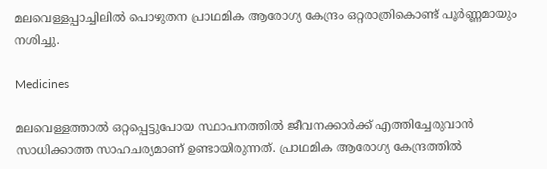മലവെള്ളപ്പാച്ചിലില്‍ പൊഴുതന പ്രാഥമിക ആരോഗ്യ കേന്ദ്രം ഒറ്റരാത്രികൊണ്ട് പൂര്‍ണ്ണമായും നശിച്ചു.

Medicines

മലവെള്ളത്താല്‍ ഒറ്റപ്പെട്ടുപോയ സ്ഥാപനത്തില്‍ ജീവനക്കാര്‍ക്ക് എത്തിച്ചേരുവാന്‍ സാധിക്കാത്ത സാഹചര്യമാണ് ഉണ്ടായിരുന്നത്. പ്രാഥമിക ആരോഗ്യ കേന്ദ്രത്തില്‍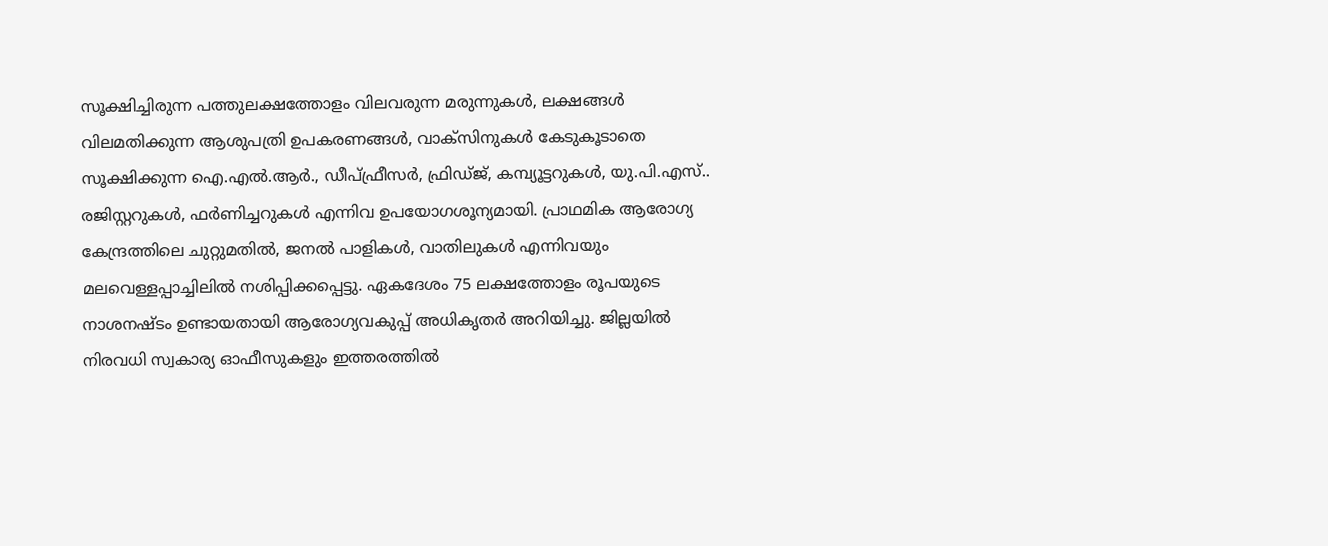സൂക്ഷിച്ചിരുന്ന പത്തുലക്ഷത്തോളം വിലവരുന്ന മരുന്നുകള്‍, ലക്ഷങ്ങള്‍ വിലമതിക്കുന്ന ആശുപത്രി ഉപകരണങ്ങള്‍, വാക്‌സിനുകള്‍ കേടുകൂടാതെ സൂക്ഷിക്കുന്ന ഐ.എല്‍.ആര്‍., ഡീപ്ഫ്രീസര്‍, ഫ്രിഡ്ജ്, കമ്പ്യൂട്ടറുകള്‍, യു.പി.എസ്.. രജിസ്റ്ററുകള്‍, ഫര്‍ണിച്ചറുകള്‍ എന്നിവ ഉപയോഗശൂന്യമായി. പ്രാഥമിക ആരോഗ്യ കേന്ദ്രത്തിലെ ചുറ്റുമതില്‍, ജനല്‍ പാളികള്‍, വാതിലുകള്‍ എന്നിവയും മലവെള്ളപ്പാച്ചിലില്‍ നശിപ്പിക്കപ്പെട്ടു. ഏകദേശം 75 ലക്ഷത്തോളം രൂപയുടെ നാശനഷ്ടം ഉണ്ടായതായി ആരോഗ്യവകുപ്പ് അധികൃതര്‍ അറിയിച്ചു. ജില്ലയില്‍ നിരവധി സ്വകാര്യ ഓഫീസുകളും ഇത്തരത്തില്‍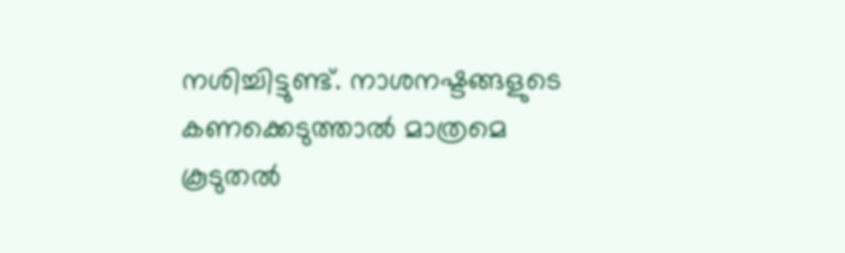നശിച്ചിട്ടുണ്ട്. നാശനഷ്ടങ്ങളുടെ കണക്കെടുത്താല്‍ മാത്രമെ കൂടുതല്‍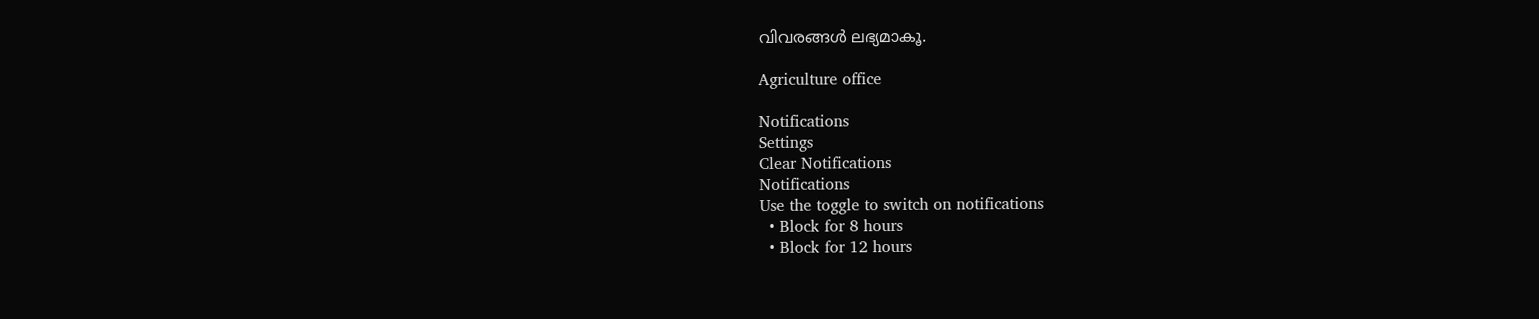വിവരങ്ങള്‍ ലഭ്യമാകൂ.

Agriculture office

Notifications
Settings
Clear Notifications
Notifications
Use the toggle to switch on notifications
  • Block for 8 hours
  • Block for 12 hours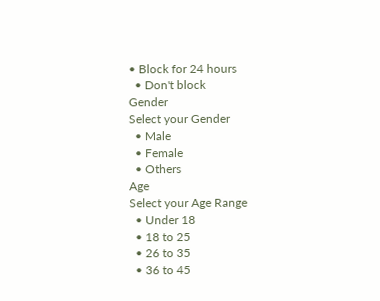• Block for 24 hours
  • Don't block
Gender
Select your Gender
  • Male
  • Female
  • Others
Age
Select your Age Range
  • Under 18
  • 18 to 25
  • 26 to 35
  • 36 to 45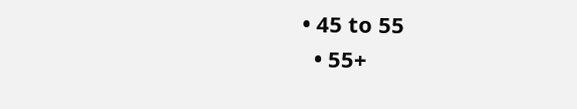• 45 to 55
  • 55+